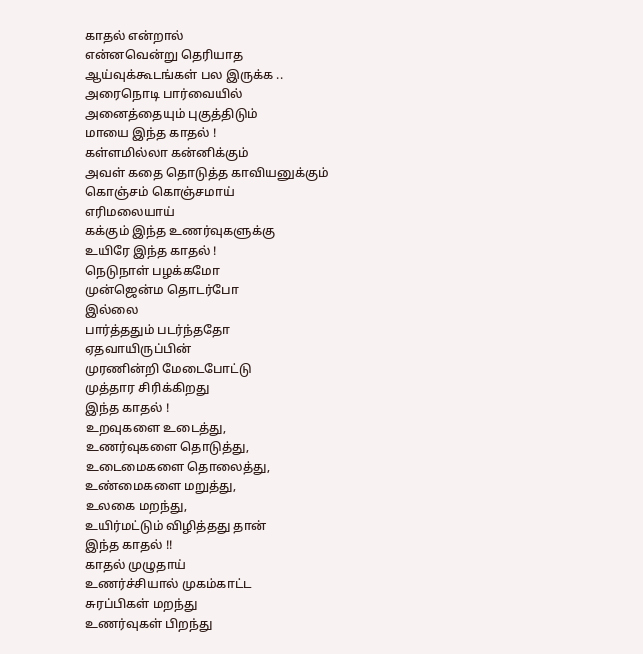காதல் என்றால்
என்னவென்று தெரியாத
ஆய்வுக்கூடங்கள் பல இருக்க ..
அரைநொடி பார்வையில்
அனைத்தையும் புகுத்திடும்
மாயை இந்த காதல் !
கள்ளமில்லா கன்னிக்கும்
அவள் கதை தொடுத்த காவியனுக்கும்
கொஞ்சம் கொஞ்சமாய்
எரிமலையாய்
கக்கும் இந்த உணர்வுகளுக்கு
உயிரே இந்த காதல் !
நெடுநாள் பழக்கமோ
முன்ஜென்ம தொடர்போ
இல்லை
பார்த்ததும் படர்ந்ததோ
ஏதவாயிருப்பின்
முரணின்றி மேடைபோட்டு
முத்தார சிரிக்கிறது
இந்த காதல் !
உறவுகளை உடைத்து,
உணர்வுகளை தொடுத்து,
உடைமைகளை தொலைத்து,
உண்மைகளை மறுத்து,
உலகை மறந்து,
உயிர்மட்டும் விழித்தது தான்
இந்த காதல் !!
காதல் முழுதாய்
உணர்ச்சியால் முகம்காட்ட
சுரப்பிகள் மறந்து
உணர்வுகள் பிறந்து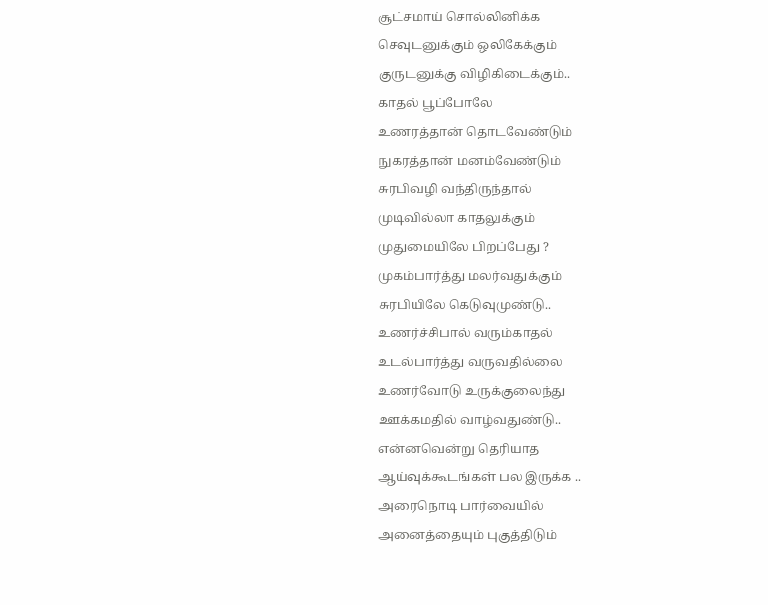சூட்சமாய் சொல்லினிக்க
செவுடனுக்கும் ஒலிகேக்கும்
குருடனுக்கு விழிகிடைக்கும்..
காதல் பூப்போலே
உணரத்தான் தொடவேண்டும்
நுகரத்தான் மனம்வேண்டும்
சுரபிவழி வந்திருந்தால்
முடிவில்லா காதலுக்கும்
முதுமையிலே பிறப்பேது ?
முகம்பார்த்து மலர்வதுக்கும்
சுரபியிலே கெடுவுமுண்டு..
உணர்ச்சிபால் வரும்காதல்
உடல்பார்த்து வருவதில்லை
உணர்வோடு உருக்குலைந்து
ஊக்கமதில் வாழ்வதுண்டு..
என்னவென்று தெரியாத
ஆய்வுக்கூடங்கள் பல இருக்க ..
அரைநொடி பார்வையில்
அனைத்தையும் புகுத்திடும்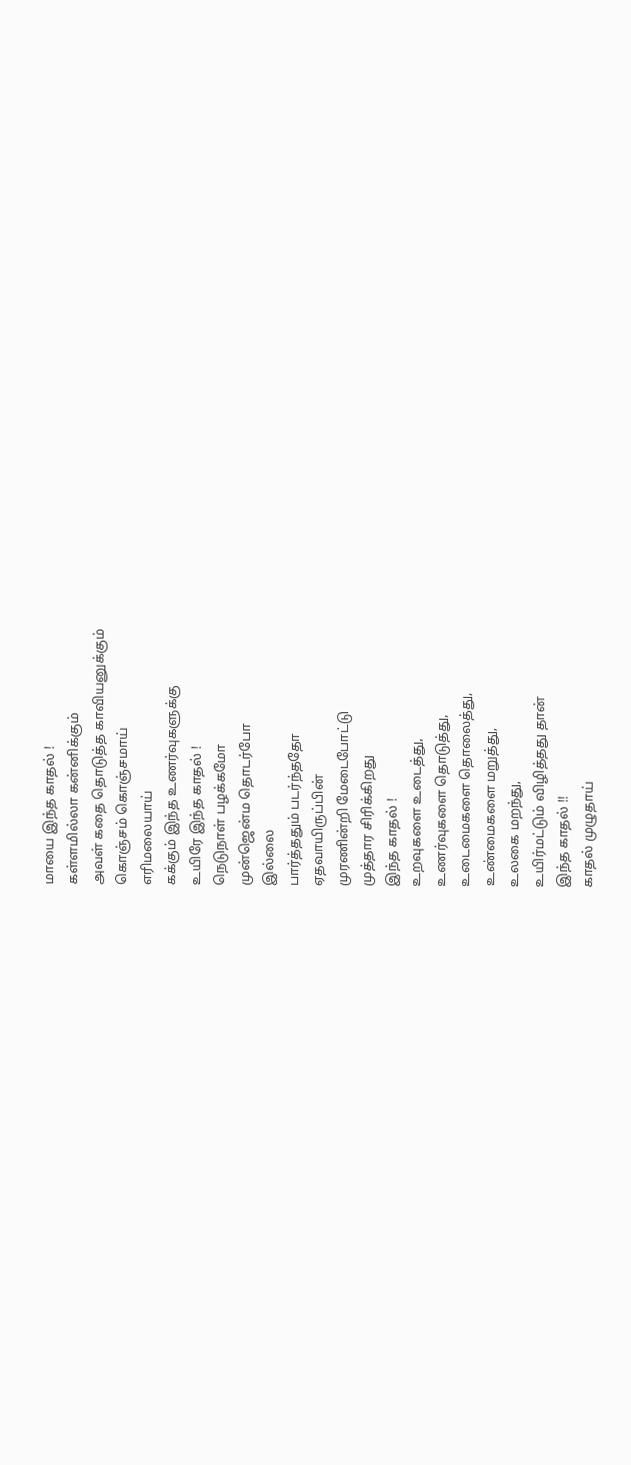மாயை இந்த காதல் !
கள்ளமில்லா கன்னிக்கும்
அவள் கதை தொடுத்த காவியனுக்கும்
கொஞ்சம் கொஞ்சமாய்
எரிமலையாய்
கக்கும் இந்த உணர்வுகளுக்கு
உயிரே இந்த காதல் !
நெடுநாள் பழக்கமோ
முன்ஜென்ம தொடர்போ
இல்லை
பார்த்ததும் படர்ந்ததோ
ஏதவாயிருப்பின்
முரணின்றி மேடைபோட்டு
முத்தார சிரிக்கிறது
இந்த காதல் !
உறவுகளை உடைத்து,
உணர்வுகளை தொடுத்து,
உடைமைகளை தொலைத்து,
உண்மைகளை மறுத்து,
உலகை மறந்து,
உயிர்மட்டும் விழித்தது தான்
இந்த காதல் !!
காதல் முழுதாய்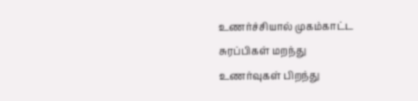உணர்ச்சியால் முகம்காட்ட
சுரப்பிகள் மறந்து
உணர்வுகள் பிறந்து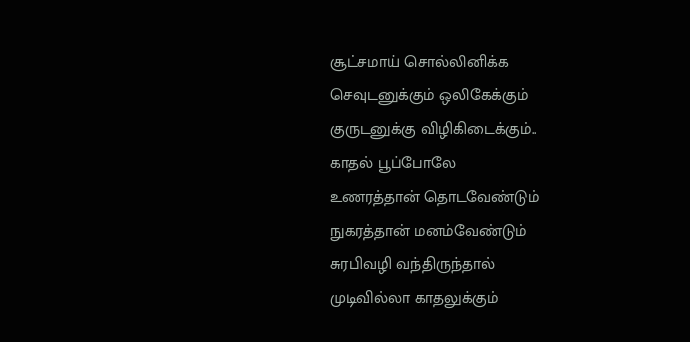சூட்சமாய் சொல்லினிக்க
செவுடனுக்கும் ஒலிகேக்கும்
குருடனுக்கு விழிகிடைக்கும்..
காதல் பூப்போலே
உணரத்தான் தொடவேண்டும்
நுகரத்தான் மனம்வேண்டும்
சுரபிவழி வந்திருந்தால்
முடிவில்லா காதலுக்கும்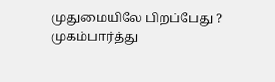முதுமையிலே பிறப்பேது ?
முகம்பார்த்து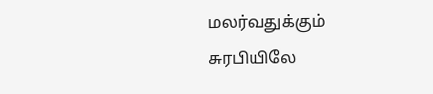மலர்வதுக்கும்
சுரபியிலே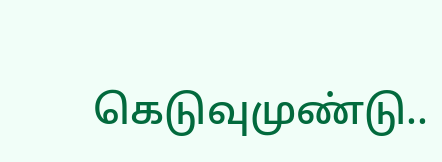கெடுவுமுண்டு..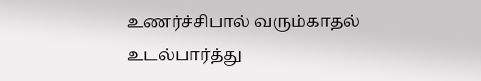உணர்ச்சிபால் வரும்காதல்
உடல்பார்த்து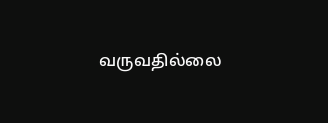வருவதில்லை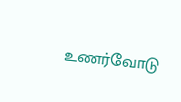உணர்வோடு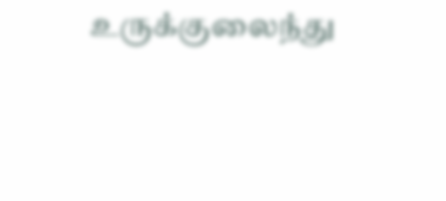உருக்குலைந்து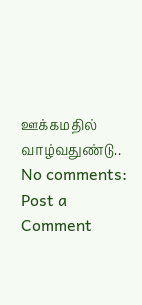ஊக்கமதில் வாழ்வதுண்டு..
No comments:
Post a Comment